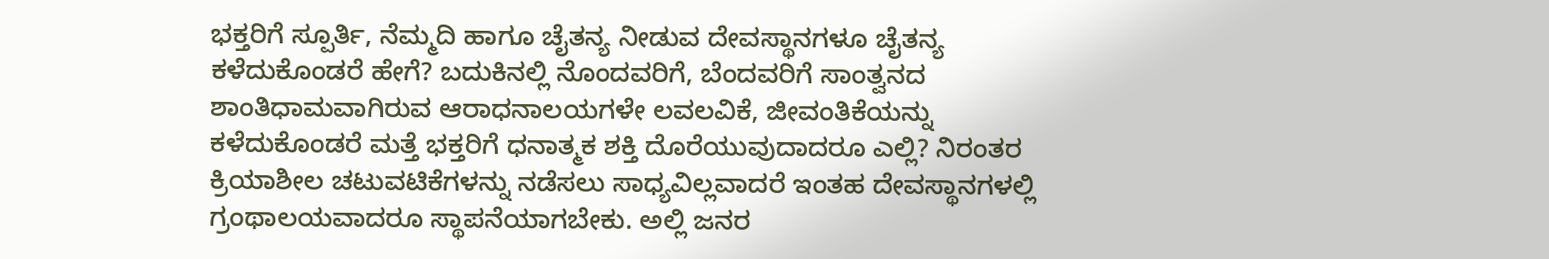ಭಕ್ತರಿಗೆ ಸ್ಪೂರ್ತಿ, ನೆಮ್ಮದಿ ಹಾಗೂ ಚೈತನ್ಯ ನೀಡುವ ದೇವಸ್ಥಾನಗಳೂ ಚೈತನ್ಯ ಕಳೆದುಕೊಂಡರೆ ಹೇಗೆ? ಬದುಕಿನಲ್ಲಿ ನೊಂದವರಿಗೆ, ಬೆಂದವರಿಗೆ ಸಾಂತ್ವನದ ಶಾಂತಿಧಾಮವಾಗಿರುವ ಆರಾಧನಾಲಯಗಳೇ ಲವಲವಿಕೆ, ಜೀವಂತಿಕೆಯನ್ನು ಕಳೆದುಕೊಂಡರೆ ಮತ್ತೆ ಭಕ್ತರಿಗೆ ಧನಾತ್ಮಕ ಶಕ್ತಿ ದೊರೆಯುವುದಾದರೂ ಎಲ್ಲಿ? ನಿರಂತರ ಕ್ರಿಯಾಶೀಲ ಚಟುವಟಿಕೆಗಳನ್ನು ನಡೆಸಲು ಸಾಧ್ಯವಿಲ್ಲವಾದರೆ ಇಂತಹ ದೇವಸ್ಥಾನಗಳಲ್ಲಿ ಗ್ರಂಥಾಲಯವಾದರೂ ಸ್ಥಾಪನೆಯಾಗಬೇಕು. ಅಲ್ಲಿ ಜನರ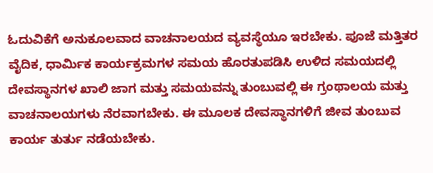ಓದುವಿಕೆಗೆ ಅನುಕೂಲವಾದ ವಾಚನಾಲಯದ ವ್ಯವಸ್ಥೆಯೂ ಇರಬೇಕು. ಪೂಜೆ ಮತ್ತಿತರ ವೈದಿಕ, ಧಾರ್ಮಿಕ ಕಾರ್ಯಕ್ರಮಗಳ ಸಮಯ ಹೊರತುಪಡಿಸಿ ಉಳಿದ ಸಮಯದಲ್ಲಿ ದೇವಸ್ಥಾನಗಳ ಖಾಲಿ ಜಾಗ ಮತ್ತು ಸಮಯವನ್ನು ತುಂಬುವಲ್ಲಿ ಈ ಗ್ರಂಥಾಲಯ ಮತ್ತು ವಾಚನಾಲಯಗಳು ನೆರವಾಗಬೇಕು. ಈ ಮೂಲಕ ದೇವಸ್ಥಾನಗಳಿಗೆ ಜೀವ ತುಂಬುವ ಕಾರ್ಯ ತುರ್ತು ನಡೆಯಬೇಕು.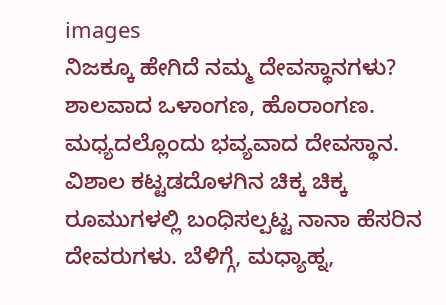images
ನಿಜಕ್ಕೂ ಹೇಗಿದೆ ನಮ್ಮ ದೇವಸ್ಥಾನಗಳು? ಶಾಲವಾದ ಒಳಾಂಗಣ, ಹೊರಾಂಗಣ. ಮಧ್ಯದಲ್ಲೊಂದು ಭವ್ಯವಾದ ದೇವಸ್ಥಾನ. ವಿಶಾಲ ಕಟ್ಟಡದೊಳಗಿನ ಚಿಕ್ಕ ಚಿಕ್ಕ ರೂಮುಗಳಲ್ಲಿ ಬಂಧಿಸಲ್ಪಟ್ಟ ನಾನಾ ಹೆಸರಿನ ದೇವರುಗಳು. ಬೆಳಿಗ್ಗೆ, ಮಧ್ಯಾಹ್ನ,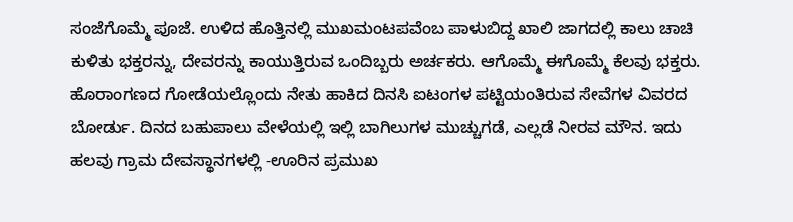ಸಂಜೆಗೊಮ್ಮೆ ಪೂಜೆ. ಉಳಿದ ಹೊತ್ತಿನಲ್ಲಿ ಮುಖಮಂಟಪವೆಂಬ ಪಾಳುಬಿದ್ದ ಖಾಲಿ ಜಾಗದಲ್ಲಿ ಕಾಲು ಚಾಚಿ ಕುಳಿತು ಭಕ್ತರನ್ನು, ದೇವರನ್ನು ಕಾಯುತ್ತಿರುವ ಒಂದಿಬ್ಬರು ಅರ್ಚಕರು. ಆಗೊಮ್ಮೆ ಈಗೊಮ್ಮೆ ಕೆಲವು ಭಕ್ತರು. ಹೊರಾಂಗಣದ ಗೋಡೆಯಲ್ಲೊಂದು ನೇತು ಹಾಕಿದ ದಿನಸಿ ಐಟಂಗಳ ಪಟ್ಟಿಯಂತಿರುವ ಸೇವೆಗಳ ವಿವರದ ಬೋರ್ಡು. ದಿನದ ಬಹುಪಾಲು ವೇಳೆಯಲ್ಲಿ ಇಲ್ಲಿ ಬಾಗಿಲುಗಳ ಮುಚ್ಚುಗಡೆ, ಎಲ್ಲಡೆ ನೀರವ ಮೌನ. ಇದು ಹಲವು ಗ್ರಾಮ ದೇವಸ್ಥಾನಗಳಲ್ಲಿ -ಊರಿನ ಪ್ರಮುಖ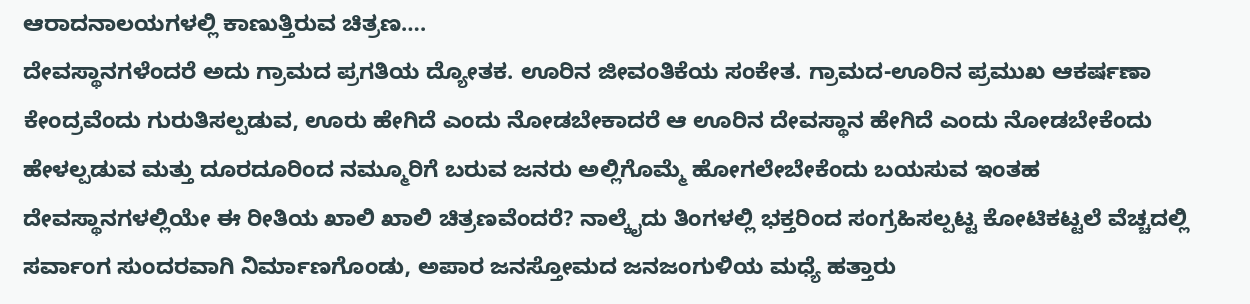ಆರಾದನಾಲಯಗಳಲ್ಲಿ ಕಾಣುತ್ತಿರುವ ಚಿತ್ರಣ….
ದೇವಸ್ಥಾನಗಳೆಂದರೆ ಅದು ಗ್ರಾಮದ ಪ್ರಗತಿಯ ದ್ಯೋತಕ. ಊರಿನ ಜೀವಂತಿಕೆಯ ಸಂಕೇತ. ಗ್ರಾಮದ-ಊರಿನ ಪ್ರಮುಖ ಆಕರ್ಷಣಾ ಕೇಂದ್ರವೆಂದು ಗುರುತಿಸಲ್ಪಡುವ, ಊರು ಹೇಗಿದೆ ಎಂದು ನೋಡಬೇಕಾದರೆ ಆ ಊರಿನ ದೇವಸ್ಥಾನ ಹೇಗಿದೆ ಎಂದು ನೋಡಬೇಕೆಂದು ಹೇಳಲ್ಪಡುವ ಮತ್ತು ದೂರದೂರಿಂದ ನಮ್ಮೂರಿಗೆ ಬರುವ ಜನರು ಅಲ್ಲಿಗೊಮ್ಮೆ ಹೋಗಲೇಬೇಕೆಂದು ಬಯಸುವ ಇಂತಹ ದೇವಸ್ಥಾನಗಳಲ್ಲಿಯೇ ಈ ರೀತಿಯ ಖಾಲಿ ಖಾಲಿ ಚಿತ್ರಣವೆಂದರೆ? ನಾಲ್ಕೈದು ತಿಂಗಳಲ್ಲಿ ಭಕ್ತರಿಂದ ಸಂಗ್ರಹಿಸಲ್ಪಟ್ಟ ಕೋಟಿಕಟ್ಟಲೆ ವೆಚ್ಚದಲ್ಲಿ ಸರ್ವಾಂಗ ಸುಂದರವಾಗಿ ನಿರ್ಮಾಣಗೊಂಡು, ಅಪಾರ ಜನಸ್ತೋಮದ ಜನಜಂಗುಳಿಯ ಮಧ್ಯೆ ಹತ್ತಾರು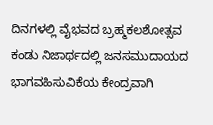ದಿನಗಳಲ್ಲಿ ವೈಭವದ ಬ್ರಹ್ಮಕಲಶೋತ್ಸವ ಕಂಡು ನಿಜಾರ್ಥದಲ್ಲಿ ಜನಸಮುದಾಯದ ಭಾಗವಹಿಸುವಿಕೆಯ ಕೇಂದ್ರವಾಗಿ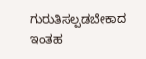ಗುರುತಿಸಲ್ಪಡಬೇಕಾದ ಇಂತಹ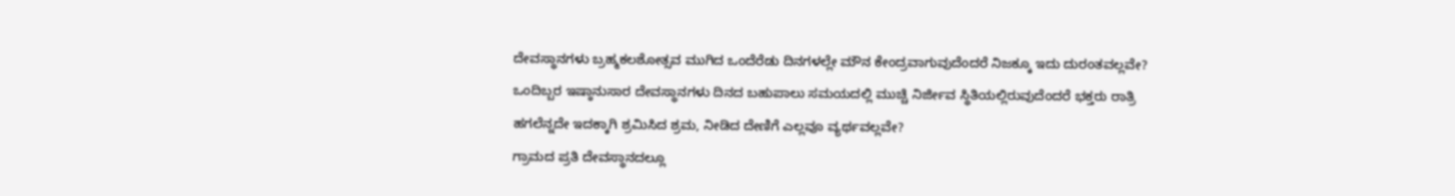ದೇವಸ್ಥಾನಗಳು ಬ್ರಹ್ಮಕಲಶೋತ್ಸವ ಮುಗಿದ ಒಂದೆರೆಡು ದಿನಗಳಲ್ಲೇ ಮೌನ ಕೇಂದ್ರವಾಗುವುದೆಂದರೆ ನಿಜಕ್ಕೂ ಇದು ದುರಂತವಲ್ಲವೇ? ಒಂದಿಬ್ಬರ ಇಷ್ಠಾನುಸಾರ ದೇವಸ್ಥಾನಗಳು ದಿನದ ಬಹುಪಾಲು ಸಮಯದಲ್ಲಿ ಮುಚ್ಚಿ ನಿರ್ಜೀವ ಸ್ಥಿತಿಯಲ್ಲಿರುವುದೆಂದರೆ ಭಕ್ತರು ರಾತ್ರಿ ಹಗಲೆನ್ನದೇ ಇದಕ್ಕಾಗಿ ಶ್ರಮಿಸಿದ ಶ್ರಮ, ನೀಡಿದ ದೇಣಿಗೆ ಎಲ್ಲವೂ ವ್ಯರ್ಥವಲ್ಲವೇ?
ಗ್ರಾಮದ ಪ್ರತಿ ದೇವಸ್ಥಾನದಲ್ಲೂ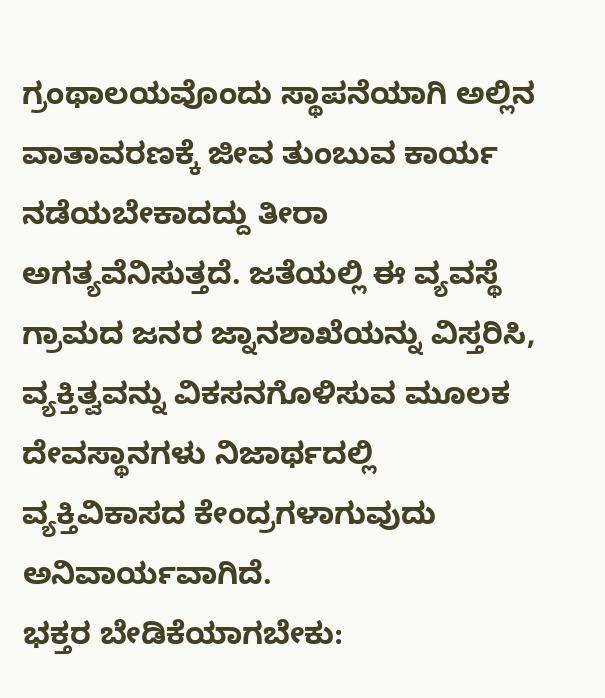ಗ್ರಂಥಾಲಯವೊಂದು ಸ್ಥಾಪನೆಯಾಗಿ ಅಲ್ಲಿನ ವಾತಾವರಣಕ್ಕೆ ಜೀವ ತುಂಬುವ ಕಾರ್ಯ ನಡೆಯಬೇಕಾದದ್ದು ತೀರಾ ಅಗತ್ಯವೆನಿಸುತ್ತದೆ. ಜತೆಯಲ್ಲಿ ಈ ವ್ಯವಸ್ಥೆ ಗ್ರಾಮದ ಜನರ ಜ್ನಾನಶಾಖೆಯನ್ನು ವಿಸ್ತರಿಸಿ, ವ್ಯಕ್ತಿತ್ವವನ್ನು ವಿಕಸನಗೊಳಿಸುವ ಮೂಲಕ ದೇವಸ್ಥಾನಗಳು ನಿಜಾರ್ಥದಲ್ಲಿ ವ್ಯಕ್ತಿವಿಕಾಸದ ಕೇಂದ್ರಗಳಾಗುವುದು ಅನಿವಾರ್ಯವಾಗಿದೆ.
ಭಕ್ತರ ಬೇಡಿಕೆಯಾಗಬೇಕು: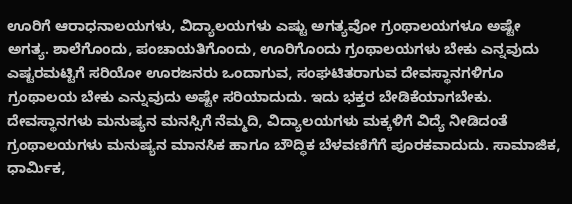ಊರಿಗೆ ಆರಾಧನಾಲಯಗಳು, ವಿದ್ಯಾಲಯಗಳು ಎಷ್ಟು ಅಗತ್ಯವೋ ಗ್ರಂಥಾಲಯಗಳೂ ಅಷ್ಟೇ ಅಗತ್ಯ. ಶಾಲೆಗೊಂದು, ಪಂಚಾಯತಿಗೊಂದು, ಊರಿಗೊಂದು ಗ್ರಂಥಾಲಯಗಳು ಬೇಕು ಎನ್ನವುದು ಎಷ್ಟರಮಟ್ಟಿಗೆ ಸರಿಯೋ ಊರಜನರು ಒಂದಾಗುವ, ಸಂಘಟಿತರಾಗುವ ದೇವಸ್ಥಾನಗಳಿಗೂ ಗ್ರಂಥಾಲಯ ಬೇಕು ಎನ್ನುವುದು ಅಷ್ಟೇ ಸರಿಯಾದುದು. ಇದು ಭಕ್ತರ ಬೇಡಿಕೆಯಾಗಬೇಕು. ದೇವಸ್ಥಾನಗಳು ಮನುಷ್ಯನ ಮನಸ್ಸಿಗೆ ನೆಮ್ಮದಿ, ವಿದ್ಯಾಲಯಗಳು ಮಕ್ಕಳಿಗೆ ವಿದ್ಯೆ ನೀಡಿದಂತೆ ಗ್ರಂಥಾಲಯಗಳು ಮನುಷ್ಯನ ಮಾನಸಿಕ ಹಾಗೂ ಬೌದ್ಧಿಕ ಬೆಳವಣಿಗೆಗೆ ಪೂರಕವಾದುದು. ಸಾಮಾಜಿಕ, ಧಾರ್ಮಿಕ,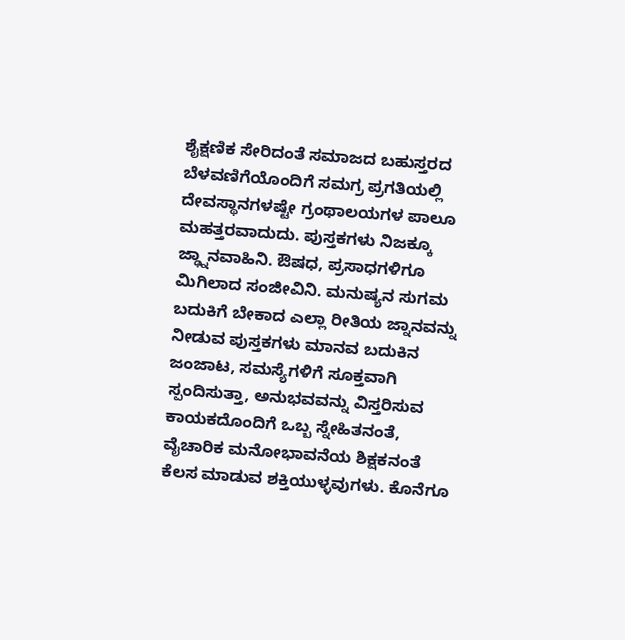ಶೈಕ್ಷಣಿಕ ಸೇರಿದಂತೆ ಸಮಾಜದ ಬಹುಸ್ತರದ ಬೆಳವಣಿಗೆಯೊಂದಿಗೆ ಸಮಗ್ರ ಪ್ರಗತಿಯಲ್ಲಿ ದೇವಸ್ಥಾನಗಳಷ್ಟೇ ಗ್ರಂಥಾಲಯಗಳ ಪಾಲೂ ಮಹತ್ತರವಾದುದು. ಪುಸ್ತಕಗಳು ನಿಜಕ್ಕೂ ಜ್ಢ್ನಾನವಾಹಿನಿ. ಔಷಧ, ಪ್ರಸಾಧಗಳಿಗೂ ಮಿಗಿಲಾದ ಸಂಜೀವಿನಿ. ಮನುಷ್ಯನ ಸುಗಮ ಬದುಕಿಗೆ ಬೇಕಾದ ಎಲ್ಲಾ ರೀತಿಯ ಜ್ನಾನವನ್ನು ನೀಡುವ ಪುಸ್ತಕಗಳು ಮಾನವ ಬದುಕಿನ ಜಂಜಾಟ, ಸಮಸ್ಯೆಗಳಿಗೆ ಸೂಕ್ತವಾಗಿ ಸ್ಪಂದಿಸುತ್ತಾ, ಅನುಭವವನ್ನು ವಿಸ್ತರಿಸುವ ಕಾಯಕದೊಂದಿಗೆ ಒಬ್ಬ ಸ್ನೇಹಿತನಂತೆ, ವೈಚಾರಿಕ ಮನೋಭಾವನೆಯ ಶಿಕ್ಷಕನಂತೆ ಕೆಲಸ ಮಾಡುವ ಶಕ್ತಿಯುಳ್ಳವುಗಳು. ಕೊನೆಗೂ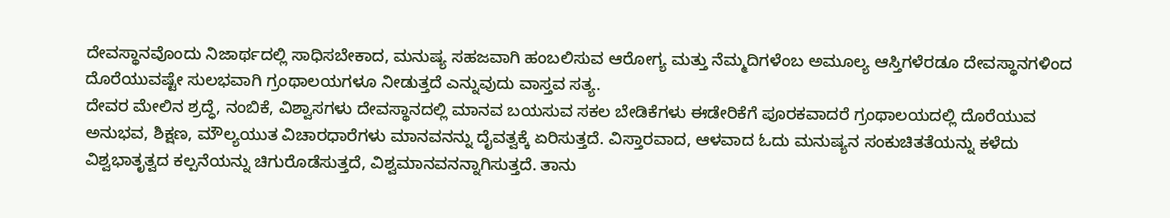ದೇವಸ್ಥಾನವೊಂದು ನಿಜಾರ್ಥದಲ್ಲಿ ಸಾಧಿಸಬೇಕಾದ, ಮನುಷ್ಯ ಸಹಜವಾಗಿ ಹಂಬಲಿಸುವ ಆರೋಗ್ಯ ಮತ್ತು ನೆಮ್ಮದಿಗಳೆಂಬ ಅಮೂಲ್ಯ ಆಸ್ತಿಗಳೆರಡೂ ದೇವಸ್ಥಾನಗಳಿಂದ ದೊರೆಯುವಷ್ಟೇ ಸುಲಭವಾಗಿ ಗ್ರಂಥಾಲಯಗಳೂ ನೀಡುತ್ತದೆ ಎನ್ನುವುದು ವಾಸ್ತವ ಸತ್ಯ.
ದೇವರ ಮೇಲಿನ ಶ್ರದ್ಧೆ, ನಂಬಿಕೆ, ವಿಶ್ವಾಸಗಳು ದೇವಸ್ಥಾನದಲ್ಲಿ ಮಾನವ ಬಯಸುವ ಸಕಲ ಬೇಡಿಕೆಗಳು ಈಡೇರಿಕೆಗೆ ಪೂರಕವಾದರೆ ಗ್ರಂಥಾಲಯದಲ್ಲಿ ದೊರೆಯುವ ಅನುಭವ, ಶಿಕ್ಷಣ, ಮೌಲ್ಯಯುತ ವಿಚಾರಧಾರೆಗಳು ಮಾನವನನ್ನು ದೈವತ್ವಕ್ಕೆ ಏರಿಸುತ್ತದೆ. ವಿಸ್ತಾರವಾದ, ಆಳವಾದ ಓದು ಮನುಷ್ಯನ ಸಂಕುಚಿತತೆಯನ್ನು ಕಳೆದು ವಿಶ್ವಭಾತೃತ್ವದ ಕಲ್ಪನೆಯನ್ನು ಚಿಗುರೊಡೆಸುತ್ತದೆ, ವಿಶ್ವಮಾನವನನ್ನಾಗಿಸುತ್ತದೆ. ತಾನು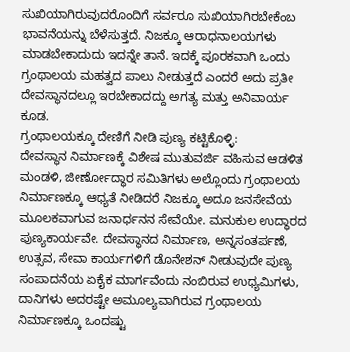ಸುಖಿಯಾಗಿರುವುದರೊಂದಿಗೆ ಸರ್ವರೂ ಸುಖಿಯಾಗಿರಬೇಕೆಂಬ ಭಾವನೆಯನ್ನು ಬೆಳೆಸುತ್ತದೆ. ನಿಜಕ್ಕೂ ಆರಾಧನಾಲಯಗಳು ಮಾಡಬೇಕಾದುದು ಇದನ್ನೇ ತಾನೆ. ಇದಕ್ಕೆ ಪೂರಕವಾಗಿ ಒಂದು ಗ್ರಂಥಾಲಯ ಮಹತ್ವದ ಪಾಲು ನೀಡುತ್ತದೆ ಎಂದರೆ ಅದು ಪ್ರತೀ ದೇವಸ್ಥಾನದಲ್ಲೂ ಇರಬೇಕಾದದ್ದು ಅಗತ್ಯ ಮತ್ತು ಅನಿವಾರ್ಯ ಕೂಡ.
ಗ್ರಂಥಾಲಯಕ್ಕೂ ದೇಣಿಗೆ ನೀಡಿ ಪುಣ್ಯ ಕಟ್ಟಿಕೊಳ್ಳಿ:
ದೇವಸ್ಥಾನ ನಿರ್ಮಾಣಕ್ಕೆ ವಿಶೇಷ ಮುತುವರ್ಜಿ ವಹಿಸುವ ಆಡಳಿತ ಮಂಡಳಿ, ಜೀರ್ಣೋದ್ಧಾರ ಸಮಿತಿಗಳು ಅಲ್ಲೊಂದು ಗ್ರಂಥಾಲಯ ನಿರ್ಮಾಣಕ್ಕೂ ಆಧ್ಯತೆ ನೀಡಿದರೆ ನಿಜಕ್ಕೂ ಅದೂ ಜನಸೇವೆಯ ಮೂಲಕವಾಗುವ ಜನಾರ್ಧನನ ಸೇವೆಯೇ. ಮನುಕುಲ ಉದ್ಧಾರದ ಪುಣ್ಯಕಾರ್ಯವೇ. ದೇವಸ್ಥಾನದ ನಿರ್ಮಾಣ, ಅನ್ನಸಂತರ್ಪಣೆ, ಉತ್ಸವ, ಸೇವಾ ಕಾರ್ಯಗಳಿಗೆ ಡೊನೇಶನ್ ನೀಡುವುದೇ ಪುಣ್ಯ ಸಂಪಾದನೆಯ ಏಕೈಕ ಮಾರ್ಗವೆಂದು ನಂಬಿರುವ ಉಧ್ಯಮಿಗಳು, ದಾನಿಗಳು ಅದರಷ್ಟೇ ಅಮೂಲ್ಯವಾಗಿರುವ ಗ್ರಂಥಾಲಯ ನಿರ್ಮಾಣಕ್ಕೂ ಒಂದಷ್ಟು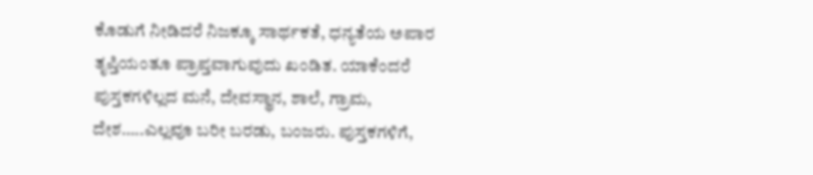ಕೊಡುಗೆ ನೀಡಿದರೆ ನಿಜಕ್ಕೂ ಸಾರ್ಥಕತೆ, ಧನ್ಯತೆಯ ಅಪಾರ ತೃಪ್ತಿಯಂತೂ ಪ್ರಾಪ್ತವಾಗುವುದು ಖಂಡಿತ. ಯಾಕೆಂದರೆ ಪುಸ್ತಕಗಳಿಲ್ಲದ ಮನೆ, ದೇವಸ್ಥಾನ, ಶಾಲೆ, ಗ್ರಾಮ, ದೇಶ…..ಎಲ್ಲವೂ ಬರೀ ಬರಡು, ಬಂಜರು. ಪುಸ್ತಕಗಳಿಗೆ,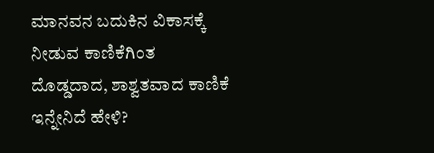ಮಾನವನ ಬದುಕಿನ ವಿಕಾಸಕ್ಕೆ ನೀಡುವ ಕಾಣಿಕೆಗಿಂತ ದೊಡ್ಡದಾದ, ಶಾಶ್ವತವಾದ ಕಾಣಿಕೆ ಇನ್ನೇನಿದೆ ಹೇಳಿ?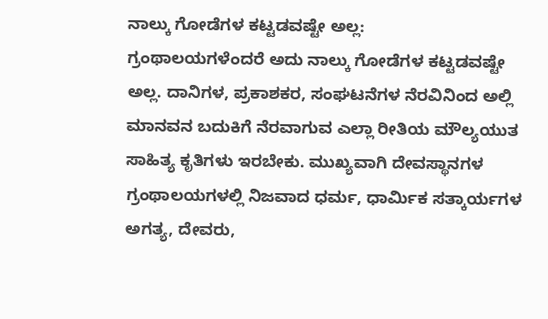ನಾಲ್ಕು ಗೋಡೆಗಳ ಕಟ್ಟಡವಷ್ಟೇ ಅಲ್ಲ:
ಗ್ರಂಥಾಲಯಗಳೆಂದರೆ ಅದು ನಾಲ್ಕು ಗೋಡೆಗಳ ಕಟ್ಟಡವಷ್ಟೇ ಅಲ್ಲ. ದಾನಿಗಳ, ಪ್ರಕಾಶಕರ, ಸಂಘಟನೆಗಳ ನೆರವಿನಿಂದ ಅಲ್ಲಿ ಮಾನವನ ಬದುಕಿಗೆ ನೆರವಾಗುವ ಎಲ್ಲಾ ರೀತಿಯ ಮೌಲ್ಯಯುತ ಸಾಹಿತ್ಯ ಕೃತಿಗಳು ಇರಬೇಕು. ಮುಖ್ಯವಾಗಿ ದೇವಸ್ಥಾನಗಳ ಗ್ರಂಥಾಲಯಗಳಲ್ಲಿ ನಿಜವಾದ ಧರ್ಮ, ಧಾರ್ಮಿಕ ಸತ್ಕಾರ್ಯಗಳ ಅಗತ್ಯ, ದೇವರು,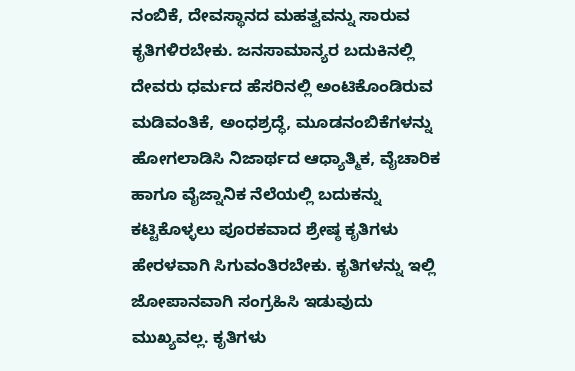ನಂಬಿಕೆ, ದೇವಸ್ಥಾನದ ಮಹತ್ವವನ್ನು ಸಾರುವ ಕೃತಿಗಳಿರಬೇಕು. ಜನಸಾಮಾನ್ಯರ ಬದುಕಿನಲ್ಲಿ ದೇವರು ಧರ್ಮದ ಹೆಸರಿನಲ್ಲಿ ಅಂಟಿಕೊಂಡಿರುವ ಮಡಿವಂತಿಕೆ, ಅಂಧಶ್ರದ್ಧೆ, ಮೂಡನಂಬಿಕೆಗಳನ್ನು ಹೋಗಲಾಡಿಸಿ ನಿಜಾರ್ಥದ ಆಧ್ಯಾತ್ಮಿಕ, ವೈಚಾರಿಕ ಹಾಗೂ ವೈಜ್ನಾನಿಕ ನೆಲೆಯಲ್ಲಿ ಬದುಕನ್ನು ಕಟ್ಟಿಕೊಳ್ಳಲು ಪೂರಕವಾದ ಶ್ರೇಷ್ಠ ಕೃತಿಗಳು ಹೇರಳವಾಗಿ ಸಿಗುವಂತಿರಬೇಕು. ಕೃತಿಗಳನ್ನು ಇಲ್ಲಿ ಜೋಪಾನವಾಗಿ ಸಂಗ್ರಹಿಸಿ ಇಡುವುದು ಮುಖ್ಯವಲ್ಲ. ಕೃತಿಗಳು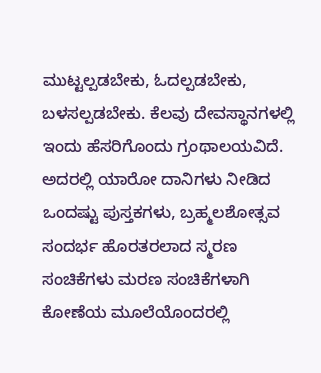ಮುಟ್ಟಲ್ಪಡಬೇಕು, ಓದಲ್ಪಡಬೇಕು, ಬಳಸಲ್ಪಡಬೇಕು. ಕೆಲವು ದೇವಸ್ಥಾನಗಳಲ್ಲಿ ಇಂದು ಹೆಸರಿಗೊಂದು ಗ್ರಂಥಾಲಯವಿದೆ. ಅದರಲ್ಲಿ ಯಾರೋ ದಾನಿಗಳು ನೀಡಿದ ಒಂದಷ್ಟು ಪುಸ್ತಕಗಳು, ಬ್ರಹ್ಮಲಶೋತ್ಸವ ಸಂದರ್ಭ ಹೊರತರಲಾದ ಸ್ಮರಣ ಸಂಚಿಕೆಗಳು ಮರಣ ಸಂಚಿಕೆಗಳಾಗಿ ಕೋಣೆಯ ಮೂಲೆಯೊಂದರಲ್ಲಿ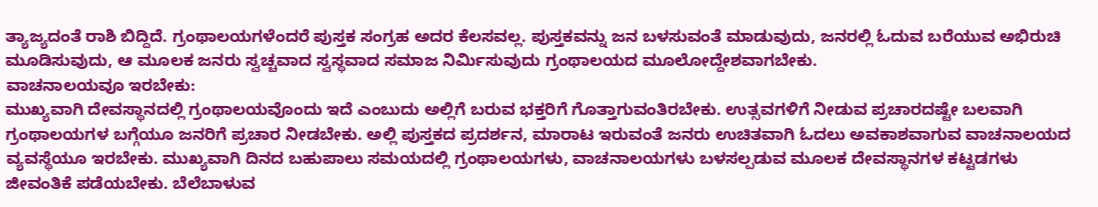ತ್ಯಾಜ್ಯದಂತೆ ರಾಶಿ ಬಿದ್ದಿದೆ. ಗ್ರಂಥಾಲಯಗಳೆಂದರೆ ಪುಸ್ತಕ ಸಂಗ್ರಹ ಅದರ ಕೆಲಸವಲ್ಲ. ಪುಸ್ತಕವನ್ನು ಜನ ಬಳಸುವಂತೆ ಮಾಡುವುದು, ಜನರಲ್ಲಿ ಓದುವ ಬರೆಯುವ ಅಭಿರುಚಿ ಮೂಡಿಸುವುದು, ಆ ಮೂಲಕ ಜನರು ಸ್ವಚ್ಚವಾದ ಸ್ವಸ್ಥವಾದ ಸಮಾಜ ನಿರ್ಮಿಸುವುದು ಗ್ರಂಥಾಲಯದ ಮೂಲೋದ್ದೇಶವಾಗಬೇಕು.
ವಾಚನಾಲಯವೂ ಇರಬೇಕು:
ಮುಖ್ಯವಾಗಿ ದೇವಸ್ಥಾನದಲ್ಲಿ ಗ್ರಂಥಾಲಯವೊಂದು ಇದೆ ಎಂಬುದು ಅಲ್ಲಿಗೆ ಬರುವ ಭಕ್ತರಿಗೆ ಗೊತ್ತಾಗುವಂತಿರಬೇಕು. ಉತ್ಸವಗಳಿಗೆ ನೀಡುವ ಪ್ರಚಾರದಷ್ಟೇ ಬಲವಾಗಿ ಗ್ರಂಥಾಲಯಗಳ ಬಗ್ಗೆಯೂ ಜನರಿಗೆ ಪ್ರಚಾರ ನೀಡಬೇಕು. ಅಲ್ಲಿ ಪುಸ್ತಕದ ಪ್ರದರ್ಶನ, ಮಾರಾಟ ಇರುವಂತೆ ಜನರು ಉಚಿತವಾಗಿ ಓದಲು ಅವಕಾಶವಾಗುವ ವಾಚನಾಲಯದ ವ್ಯವಸ್ಥೆಯೂ ಇರಬೇಕು. ಮುಖ್ಯವಾಗಿ ದಿನದ ಬಹುಪಾಲು ಸಮಯದಲ್ಲಿ ಗ್ರಂಥಾಲಯಗಳು, ವಾಚನಾಲಯಗಳು ಬಳಸಲ್ಪಡುವ ಮೂಲಕ ದೇವಸ್ಥಾನಗಳ ಕಟ್ಟಡಗಳು ಜೀವಂತಿಕೆ ಪಡೆಯಬೇಕು. ಬೆಲೆಬಾಳುವ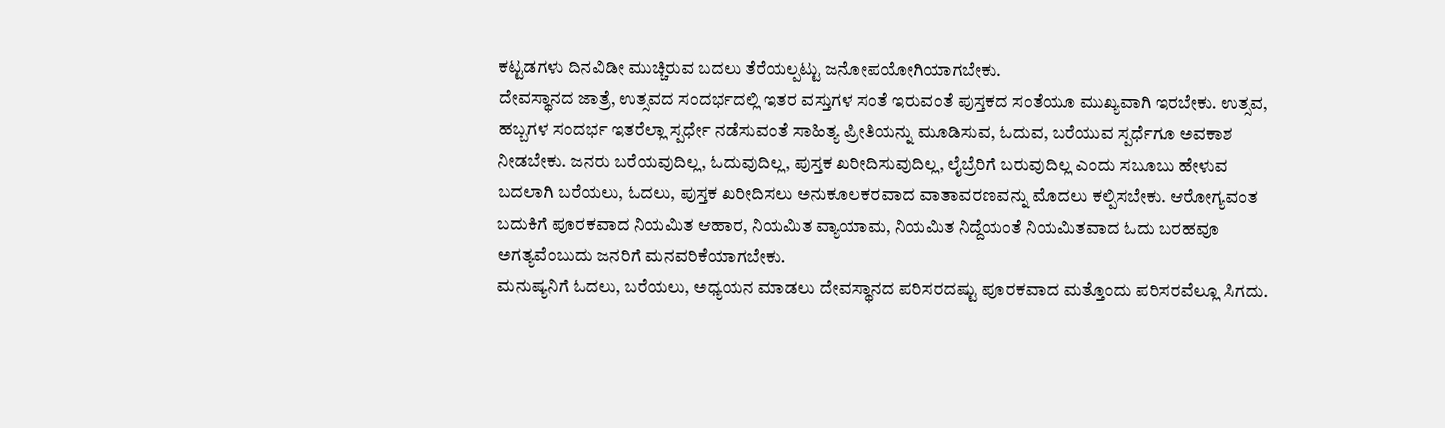ಕಟ್ಟಡಗಳು ದಿನವಿಡೀ ಮುಚ್ಚಿರುವ ಬದಲು ತೆರೆಯಲ್ಪಟ್ಟು ಜನೋಪಯೋಗಿಯಾಗಬೇಕು.
ದೇವಸ್ಥಾನದ ಜಾತ್ರೆ, ಉತ್ಸವದ ಸಂದರ್ಭದಲ್ಲಿ ಇತರ ವಸ್ತುಗಳ ಸಂತೆ ಇರುವಂತೆ ಪುಸ್ತಕದ ಸಂತೆಯೂ ಮುಖ್ಯವಾಗಿ ಇರಬೇಕು. ಉತ್ಸವ, ಹಬ್ಬಗಳ ಸಂದರ್ಭ ಇತರೆಲ್ಲಾ ಸ್ಪರ್ಧೇ ನಡೆಸುವಂತೆ ಸಾಹಿತ್ಯ ಪ್ರೀತಿಯನ್ನು ಮೂಡಿಸುವ, ಓದುವ, ಬರೆಯುವ ಸ್ಪರ್ಧೆಗೂ ಅವಕಾಶ ನೀಡಬೇಕು. ಜನರು ಬರೆಯವುದಿಲ್ಲ, ಓದುವುದಿಲ್ಲ, ಪುಸ್ತಕ ಖರೀದಿಸುವುದಿಲ್ಲ, ಲೈಬ್ರೆರಿಗೆ ಬರುವುದಿಲ್ಲ ಎಂದು ಸಬೂಬು ಹೇಳುವ ಬದಲಾಗಿ ಬರೆಯಲು, ಓದಲು, ಪುಸ್ತಕ ಖರೀದಿಸಲು ಅನುಕೂಲಕರವಾದ ವಾತಾವರಣವನ್ನು ಮೊದಲು ಕಲ್ಪಿಸಬೇಕು. ಆರೋಗ್ಯವಂತ ಬದುಕಿಗೆ ಪೂರಕವಾದ ನಿಯಮಿತ ಆಹಾರ, ನಿಯಮಿತ ವ್ಯಾಯಾಮ, ನಿಯಮಿತ ನಿದ್ದೆಯಂತೆ ನಿಯಮಿತವಾದ ಓದು ಬರಹವೂ ಅಗತ್ಯವೆಂಬುದು ಜನರಿಗೆ ಮನವರಿಕೆಯಾಗಬೇಕು.
ಮನುಷ್ಯನಿಗೆ ಓದಲು, ಬರೆಯಲು, ಅಧ್ಯಯನ ಮಾಡಲು ದೇವಸ್ಥಾನದ ಪರಿಸರದಷ್ಟು ಪೂರಕವಾದ ಮತ್ತೊಂದು ಪರಿಸರವೆಲ್ಲೂ ಸಿಗದು.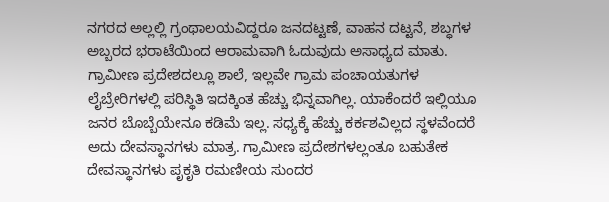ನಗರದ ಅಲ್ಲಲ್ಲಿ ಗ್ರಂಥಾಲಯವಿದ್ದರೂ ಜನದಟ್ಟಣೆ, ವಾಹನ ದಟ್ಟನೆ, ಶಬ್ಧಗಳ ಅಬ್ಬರದ ಭರಾಟೆಯಿಂದ ಆರಾಮವಾಗಿ ಓದುವುದು ಅಸಾಧ್ಯದ ಮಾತು. ಗ್ರಾಮೀಣ ಪ್ರದೇಶದಲ್ಲೂ ಶಾಲೆ, ಇಲ್ಲವೇ ಗ್ರಾಮ ಪಂಚಾಯತುಗಳ ಲೈಬ್ರೇರಿಗಳಲ್ಲಿ ಪರಿಸ್ಥಿತಿ ಇದಕ್ಕಿಂತ ಹೆಚ್ಚು ಭಿನ್ನವಾಗಿಲ್ಲ. ಯಾಕೆಂದರೆ ಇಲ್ಲಿಯೂ ಜನರ ಬೊಬ್ಬೆಯೇನೂ ಕಡಿಮೆ ಇಲ್ಲ. ಸಧ್ಯಕ್ಕೆ ಹೆಚ್ಚು ಕರ್ಕಶವಿಲ್ಲದ ಸ್ಥಳವೆಂದರೆ ಅದು ದೇವಸ್ಥಾನಗಳು ಮಾತ್ರ. ಗ್ರಾಮೀಣ ಪ್ರದೇಶಗಳಲ್ಲಂತೂ ಬಹುತೇಕ ದೇವಸ್ಥಾನಗಳು ಪೃಕೃತಿ ರಮಣೀಯ ಸುಂದರ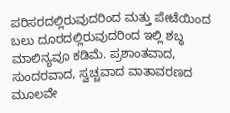ಪರಿಸರದಲ್ಲಿರುವುದರಿಂದ ಮತ್ತು ಪೇಟೆಯಿಂದ ಬಲು ದೂರದಲ್ಲಿರುವುದರಿಂದ ಇಲ್ಲಿ ಶಬ್ಧ ಮಾಲಿನ್ಯವೂ ಕಡಿಮೆ. ಪ್ರಶಾಂತವಾದ, ಸುಂದರವಾದ, ಸ್ವಚ್ಚವಾದ ವಾತಾವರಣದ ಮೂಲವೇ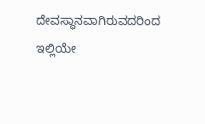ದೇವಸ್ಥಾನವಾಗಿರುವದರಿಂದ ಇಲ್ಲಿಯೇ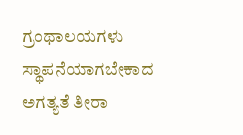ಗ್ರಂಥಾಲಯಗಳು ಸ್ಥಾಪನೆಯಾಗಬೇಕಾದ ಅಗತ್ಯತೆ ತೀರಾ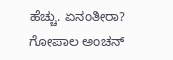ಹೆಚ್ಚು. ಏನಂತೀರಾ?
ಗೋಪಾಲ ಅಂಚನ್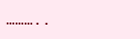………..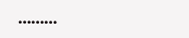………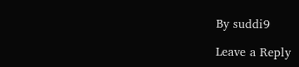By suddi9

Leave a Reply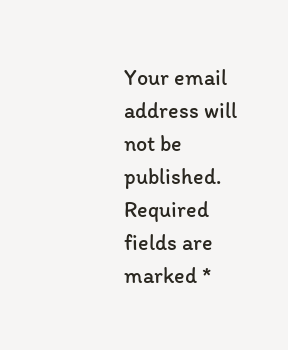Your email address will not be published. Required fields are marked *